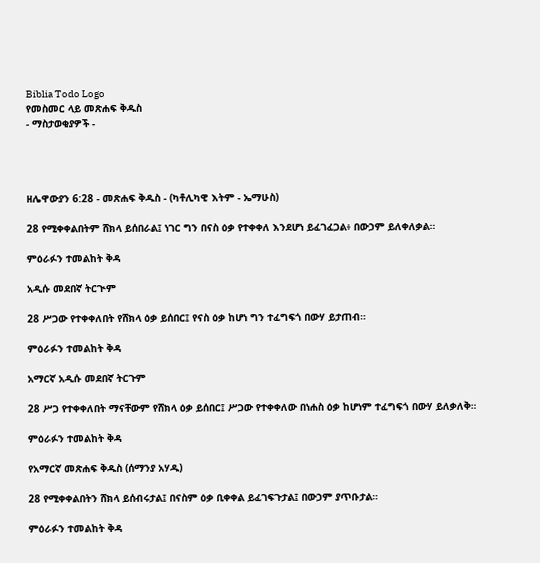Biblia Todo Logo
የመስመር ላይ መጽሐፍ ቅዱስ
- ማስታወቂያዎች -




ዘሌዋውያን 6:28 - መጽሐፍ ቅዱስ - (ካቶሊካዊ እትም - ኤማሁስ)

28 የሚቀቀልበትም ሸክላ ይሰበራል፤ ነገር ግን በናስ ዕቃ የተቀቀለ እንደሆነ ይፈገፈጋል፥ በውኃም ይለቀለቃል።

ምዕራፉን ተመልከት ቅዳ

አዲሱ መደበኛ ትርጒም

28 ሥጋው የተቀቀለበት የሸክላ ዕቃ ይሰበር፤ የናስ ዕቃ ከሆነ ግን ተፈግፍጎ በውሃ ይታጠብ።

ምዕራፉን ተመልከት ቅዳ

አማርኛ አዲሱ መደበኛ ትርጉም

28 ሥጋ የተቀቀለበት ማናቸውም የሸክላ ዕቃ ይሰበር፤ ሥጋው የተቀቀለው በነሐስ ዕቃ ከሆነም ተፈግፍጎ በውሃ ይለቃለቅ።

ምዕራፉን ተመልከት ቅዳ

የአማርኛ መጽሐፍ ቅዱስ (ሰማንያ አሃዱ)

28 የሚቀቀልበትን ሸክላ ይሰብሩታል፤ በናስም ዕቃ ቢቀቀል ይፈገፍጉታል፤ በውኃም ያጥቡታል።

ምዕራፉን ተመልከት ቅዳ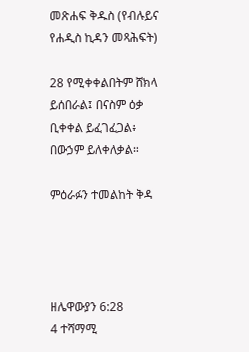መጽሐፍ ቅዱስ (የብሉይና የሐዲስ ኪዳን መጻሕፍት)

28 የሚቀቀልበትም ሸክላ ይሰበራል፤ በናስም ዕቃ ቢቀቀል ይፈገፈጋል፥ በውኃም ይለቀለቃል።

ምዕራፉን ተመልከት ቅዳ




ዘሌዋውያን 6:28
4 ተሻማሚ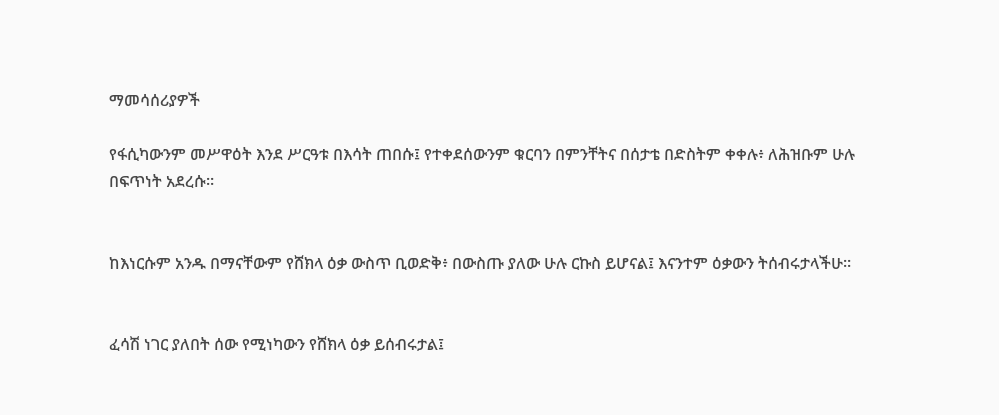ማመሳሰሪያዎች

የፋሲካውንም መሥዋዕት እንደ ሥርዓቱ በእሳት ጠበሱ፤ የተቀደሰውንም ቁርባን በምንቸትና በሰታቴ በድስትም ቀቀሉ፥ ለሕዝቡም ሁሉ በፍጥነት አደረሱ።


ከእነርሱም አንዱ በማናቸውም የሸክላ ዕቃ ውስጥ ቢወድቅ፥ በውስጡ ያለው ሁሉ ርኩስ ይሆናል፤ እናንተም ዕቃውን ትሰብሩታላችሁ።


ፈሳሽ ነገር ያለበት ሰው የሚነካውን የሸክላ ዕቃ ይሰብሩታል፤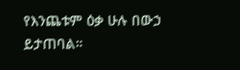የእንጨቱም ዕቃ ሁሉ በውኃ ይታጠባል።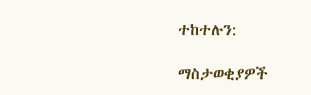ተከተሉን:

ማስታወቂያዎች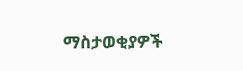ማስታወቂያዎች